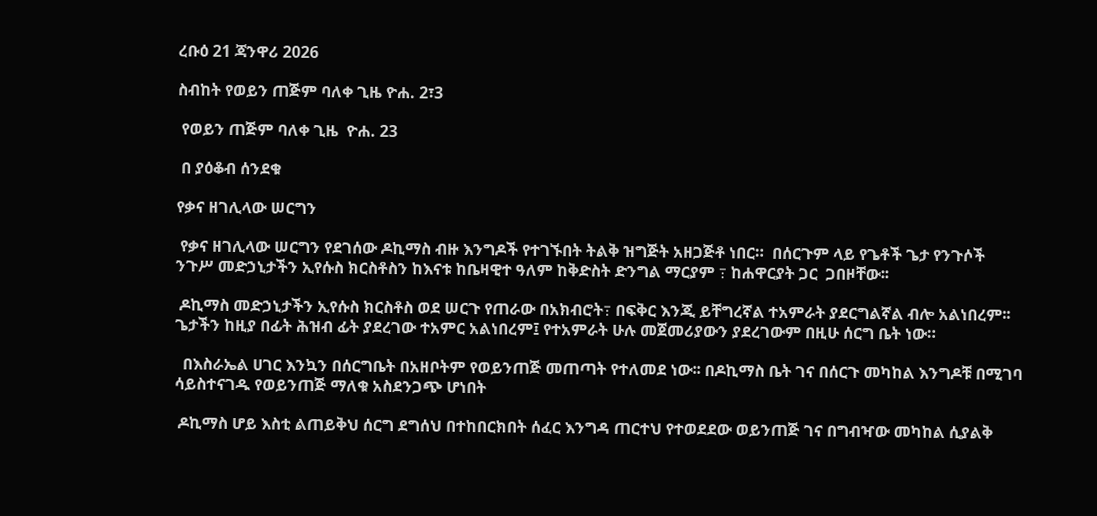ረቡዕ 21 ጃንዋሪ 2026

ስብከት የወይን ጠጅም ባለቀ ጊዜ ዮሐ. 2፣3

 የወይን ጠጅም ባለቀ ጊዜ  ዮሐ. 23

 በ ያዕቆብ ሰንደቁ

የቃና ዘገሊላው ሠርግን

 የቃና ዘገሊላው ሠርግን የደገሰው ዶኪማስ ብዙ እንግዶች የተገኙበት ትልቅ ዝግጅት አዘጋጅቶ ነበር።  በሰርጉም ላይ የጌቶች ጌታ የንጉሶች ንጉሥ መድኃኒታችን ኢየሱስ ክርስቶስን ከእናቱ ከቤዛዊተ ዓለም ከቅድስት ድንግል ማርያም ߹ ከሐዋርያት ጋር  ጋበዞቸው፡፡

 ዶኪማስ መድኃኒታችን ኢየሱስ ክርስቶስ ወደ ሠርጉ የጠራው በአክብሮት߹ በፍቅር እንጂ ይቸግረኛል ተአምራት ያደርግልኛል ብሎ አልነበረም፡፡ ጌታችን ከዚያ በፊት ሕዝብ ፊት ያደረገው ተአምር አልነበረም፤ የተአምራት ሁሉ መጀመሪያውን ያደረገውም በዚሁ ሰርግ ቤት ነው።

  በእስራኤል ሀገር እንኳን በሰርግቤት በአዘቦትም የወይንጠጅ መጠጣት የተለመደ ነው፡፡ በዶኪማስ ቤት ገና በሰርጉ መካከል እንግዶቹ በሚገባ ሳይስተናገዱ የወይንጠጅ ማለቁ አስደንጋጭ ሆነበት

 ዶኪማስ ሆይ እስቲ ልጠይቅህ ሰርግ ደግሰህ በተከበርክበት ሰፈር እንግዳ ጠርተህ የተወደደው ወይንጠጅ ገና በግብዣው መካከል ሲያልቅ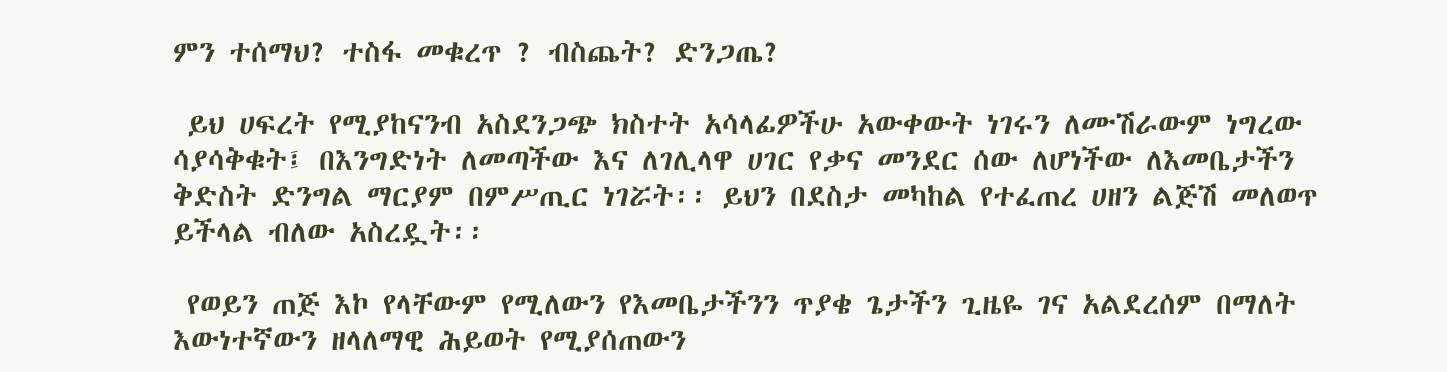ምን ተሰማህ? ተስፋ መቁረጥ ? ብስጨት? ድንጋጤ?

 ይህ ሀፍረት የሚያከናንብ አስደንጋጭ ክስተት አሳላፊዎችሁ አውቀውት ነገሩን ለሙሽራውም ነግረው ሳያሳቅቁት፤ በእንግድነት ለመጣችው እና ለገሊላዋ ሀገር የቃና መንደር ሰው ለሆነችው ለእመቤታችን ቅድስት ድንግል ማርያም በምሥጢር ነገሯት፡፡ ይህን በደስታ መካከል የተፈጠረ ሀዘን ልጅሽ መለወጥ ይችላል ብለው አስረዷት፡፡

 የወይን ጠጅ እኮ የላቸውም የሚለውን የእመቤታችንን ጥያቄ ጌታችን ጊዜዬ ገና አልደረሰም በማለት እውነተኛውን ዘላለማዊ ሕይወት የሚያሰጠውን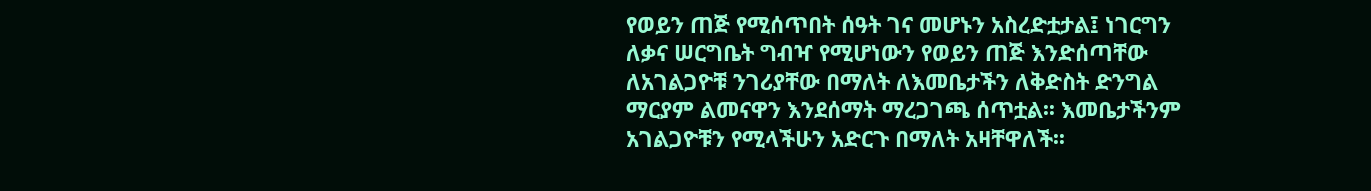የወይን ጠጅ የሚሰጥበት ሰዓት ገና መሆኑን አስረድቷታል፤ ነገርግን ለቃና ሠርግቤት ግብዣ የሚሆነውን የወይን ጠጅ እንድሰጣቸው ለአገልጋዮቹ ንገሪያቸው በማለት ለእመቤታችን ለቅድስት ድንግል ማርያም ልመናዋን እንደሰማት ማረጋገጫ ሰጥቷል፡፡ እመቤታችንም አገልጋዮቹን የሚላችሁን አድርጉ በማለት አዛቸዋለች፡፡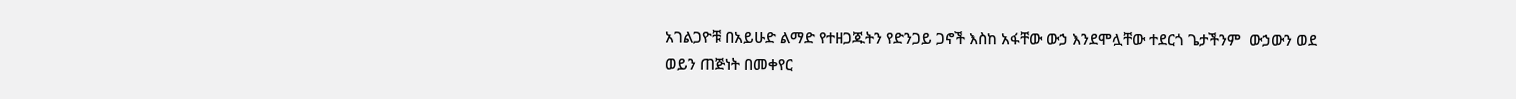አገልጋዮቹ በአይሁድ ልማድ የተዘጋጁትን የድንጋይ ጋኖች እስከ አፋቸው ውኃ እንደሞሏቸው ተደርጎ ጌታችንም  ውኃውን ወደ ወይን ጠጅነት በመቀየር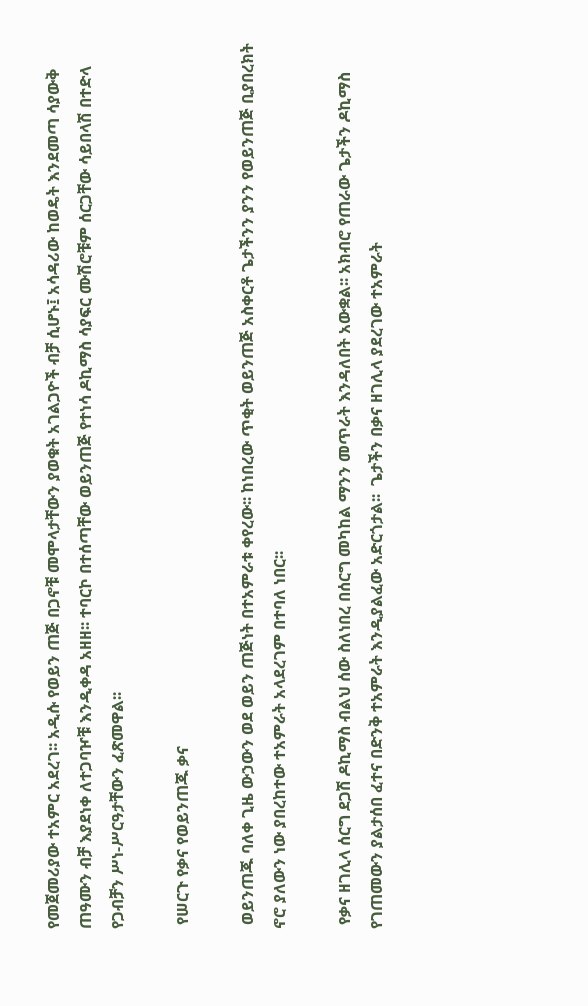የመጀመሪያው ተአምር አደረገ፡፡ አዲሱ የወይን ጠጅ በጋኖቹ መሞላታቸውን ያወቁት አገልጋዮች ብቻ ሲሆኑ፤ አሳዳሪው ከወዴት እንደመጣ ሳያውቅ ጠዓሙን ብቻ እያደነቀ ለተጋባዦቹ እንዲቀዳ አዘዘ፡፡ ተባርኮ በተሰጣቸው ወይንጠጅ የተነሳ ዶኪማስ ሳያፍር ሙሽሮቹም ሰርጋቸው ሳይበላሽ በተድላ የጋብቻን ሥነ-ሥርዓታቸውን ፈጽመዋል፡፡

 የሠርጉ የቃና የወይንጠጁ ቃና

 ወይንጠጁ ባለቀ ጊዜ ውኃውን ወደ ወይን ጠጅነት በተአምራቱ ቀየረው፡፡ ከነበረው ጥቂት ወይንጠጅ አስቀርቶ ጌታችንን ያንን የወይንጠጅ ቢያበረክት ኖሮ ያለውን ነው ያበረከተው ተአምራት አላደረገም በተባለ ነበር፡፡

 የቃና ዘገሊላ ሰርግ ደጋሽ ዶኪማስ ብልህ ሰው ስለነበረ በሰርግ መካከል ማንን መጥራት እንዳለበት አውቋል፡፡ አክብሮ የጠራው ጌታችን ዶኪማስ የገጠመውን ያልታሰበ ፈተና በድንቅ ተአምራት እንዲያልፈው አድርጎታል፡፡  ጌታችን በቃና ዘገሊላ ያደረገው ተአምራት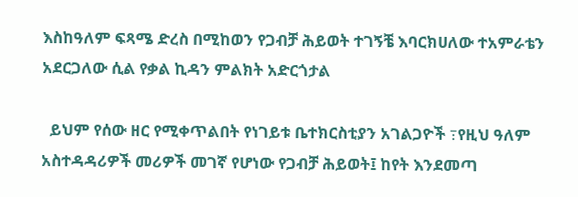እስከዓለም ፍጻሜ ድረስ በሚከወን የጋብቻ ሕይወት ተገኝቼ እባርክሀለው ተአምራቴን አደርጋለው ሲል የቃል ኪዳን ምልክት አድርጎታል

  ይህም የሰው ዘር የሚቀጥልበት የነገይቱ ቤተክርስቲያን አገልጋዮች ߹የዚህ ዓለም አስተዳዳሪዎች መሪዎች መገኛ የሆነው የጋብቻ ሕይወት፤ ከየት እንደመጣ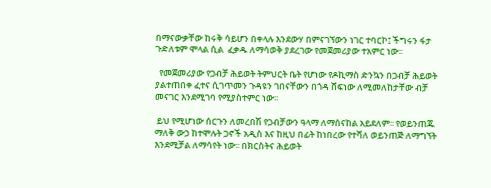በማናውቃቸው ከሩቅ ሳይሆን በቀላሉ እንደውሃ በምናገኘውን ነገር ተባርኮ፤ ችግሩን ፋታ ጉድለቱም ሞላል ሲል  ፈቃዱ ለማሳወቅ ያደረገው የመጀመሪያው ተአምር ነው፡፡

  የመጀመሪያው የጋብቻ ሕይወት ትምህርት ቤት የሆነው የዶኪማስ ድንኳን በጋብቻ ሕይወት ያልተጠበቀ ፈተና ሲገጥመን ጉዳዩን ገበናቸውን በጎዳ ሸፍነው ለሚመለከታቸው ብቻ መናገር እንደሚገባ የሚያስተምር ነው፡፡

 ይህ የሚሆነው ሰርጉን ለመረበሽ የጋብቻውን ዓላማ ለማሰናከል አይደለም፡፡ የወይንጠጁ ማለቅ ውኃ ከተሞሉት ጋኖች አዲስ እና ከዚህ በፊት ከነበረው የተሻለ ወይንጠጅ ለማግኘት እንደሚቻል ለማሳየት ነው፡፡ በክርስትና ሕይወት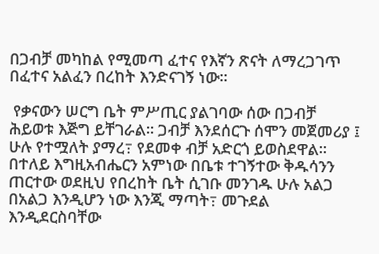በጋብቻ መካከል የሚመጣ ፈተና የእኛን ጽናት ለማረጋገጥ በፈተና አልፈን በረከት እንድናገኝ ነው፡፡

 የቃናውን ሠርግ ቤት ምሥጢር ያልገባው ሰው በጋብቻ ሕይወቱ እጅግ ይቸገራል፡፡ ጋብቻ እንደሰርጉ ሰሞን መጀመሪያ ፤ ሁሉ የተሟለት ያማረ߹ የደመቀ ብቻ አድርጎ ይወስደዋል፡፡ በተለይ እግዚአብሔርን አምነው በቤቱ ተገኝተው ቅዱሳንን ጠርተው ወደዚህ የበረከት ቤት ሲገቡ መንገዱ ሁሉ አልጋ በአልጋ እንዲሆን ነው እንጂ ማጣት߹ መጉደል እንዲደርስባቸው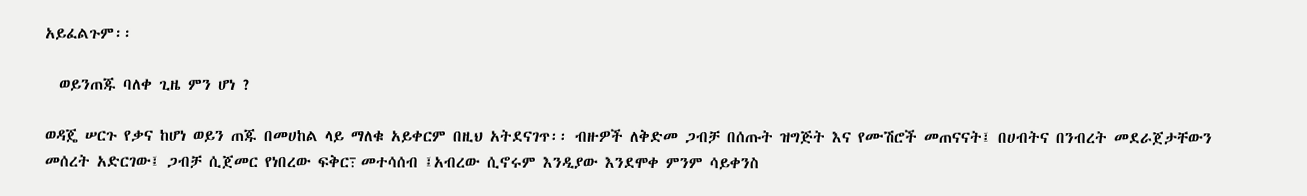አይፈልጉም፡፡

  ወይንጠጁ ባለቀ ጊዜ ምን ሆነ ?

ወዳጄ ሠርጉ የቃና ከሆነ ወይን ጠጁ በመሀከል ላይ ማለቁ አይቀርም በዚህ አትደናገጥ፡፡ ብዙዎች ለቅድመ ጋብቻ በሰጡት ዝግጅት እና የሙሽሮች መጠናናት፤ በሀብትና በንብረት መደራጀታቸውን መሰረት አድርገው፤ ጋብቻ ሲጀመር የነበረው ፍቅር߹ መተሳሰብ ፤አብረው ሲኖሩም እንዲያው እንደሞቀ ምንም ሳይቀንስ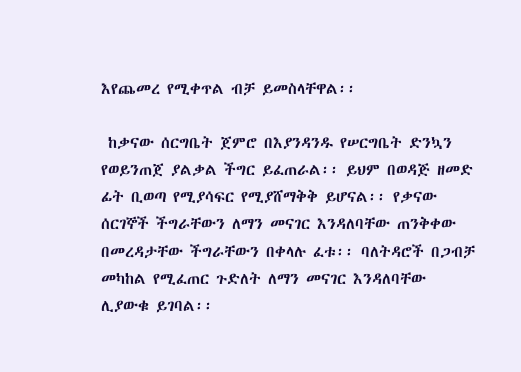እየጨመረ የሚቀጥል ብቻ ይመስላቸዋል፡፡

 ከቃናው ሰርግቤት ጀምሮ በእያንዳንዱ የሠርግቤት ድንኳን የወይንጠጀ ያልቃል ችግር ይፈጠራል፡፡ ይህም በወዳጅ ዘመድ ፊት ቢወጣ የሚያሳፍር የሚያሸማቅቅ ይሆናል፡፡ የቃናው ሰርገኞች ችግራቸውን ለማን መናገር እንዳለባቸው ጠንቅቀው በመረዳታቸው ችግራቸውን በቀላሉ ፈቱ፡፡ ባለትዳሮች በጋብቻ መካከል የሚፈጠር ጉድለት ለማን መናገር እንዳለባቸው ሊያውቁ ይገባል፡፡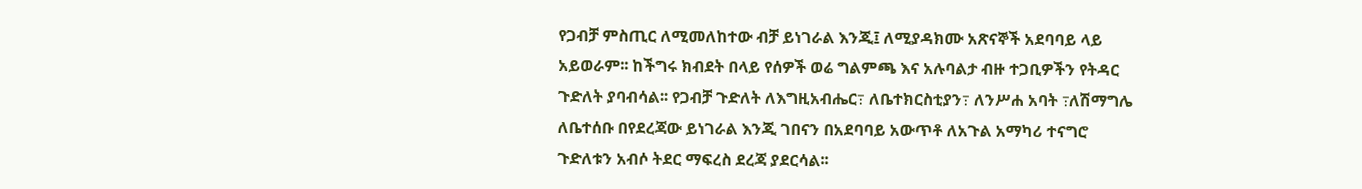የጋብቻ ምስጢር ለሚመለከተው ብቻ ይነገራል እንጂ፤ ለሚያዳክሙ አጽናኞች አደባባይ ላይ አይወራም፡፡ ከችግሩ ክብደት በላይ የሰዎች ወሬ ግልምጫ እና አሉባልታ ብዙ ተጋቢዎችን የትዳር ጉድለት ያባብሳል፡፡ የጋብቻ ጉድለት ለእግዚአብሔር߹ ለቤተክርስቲያን߹ ለንሥሐ አባት ߹ለሽማግሌ ለቤተሰቡ በየደረጃው ይነገራል እንጂ ገበናን በአደባባይ አውጥቶ ለአጉል አማካሪ ተናግሮ ጉድለቱን አብሶ ትደር ማፍረስ ደረጃ ያደርሳል፡፡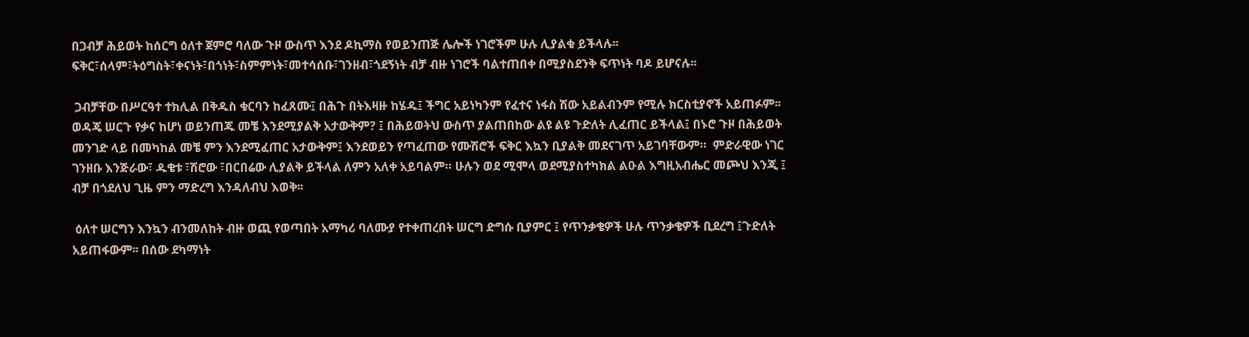በጋብቻ ሕይወት ከሰርግ ዕለተ ጀምሮ ባለው ጉዞ ውስጥ እንደ ዶኪማስ የወይንጠጅ ሌሎች ነገሮችም ሁሉ ሊያልቁ ይችላሉ፡፡ፍቅር፣ሰላም፣ትዕግስት፣ቀናነት፣በጎነት፣ስምምነት፣መተሳሰቡ፣ገንዘብ፣ጎደኝነት ብቻ ብዙ ነገሮች ባልተጠበቀ በሚያስደንቅ ፍጥነት ባዶ ይሆናሉ፡፡

 ጋብቻቸው በሥርዓተ ተክሊል በቅዱስ ቁርባን ከፈጸሙ፤ በሕጉ በትእዛዙ ከሄዱ፤ ችግር አይነካንም የፈተና ነፋስ ሽው አይልብንም የሚሉ ክርስቲያኖች አይጠፉም፡፡ ወዳጄ ሠርጉ የቃና ከሆነ ወይንጠጁ መቼ እንደሚያልቅ አታውቅም? ፤ በሕይወትህ ውስጥ ያልጠበከው ልዩ ልዩ ጉድለት ሊፈጠር ይችላል፤ በኑሮ ጉዞ በሕይወት መንገድ ላይ በመካከል መቼ ምን እንደሚፈጠር አታውቅም፤ እንደወይን የጣፈጠው የሙሽሮች ፍቅር እኳን ቢያልቅ መደናገጥ አይገባቸውም።  ምድራዊው ነገር ገንዘቡ እንጅራው፣ ዱቄቱ ፣ሽሮው ፣በርበሬው ሊያልቅ ይችላል ለምን አለቀ አይባልም። ሁሉን ወደ ሚሞላ ወደሚያስተካክል ልዑል እግዚአብሔር መጮህ እንጂ ፤ ብቻ በጎደለህ ጊዜ ምን ማድረግ እንዳለብህ እወቅ፡፡

 ዕለተ ሠርግን እንኳን ብንመለከት ብዙ ወጪ የወጣበት አማካሪ ባለሙያ የተቀጠረበት ሠርግ ድግሱ ቢያምር ፤ የጥንቃቄዎች ሁሉ ጥንቃቄዎች ቢደረግ ፤ጉድለት አይጠፋውም፡፡ በሰው ደካማነት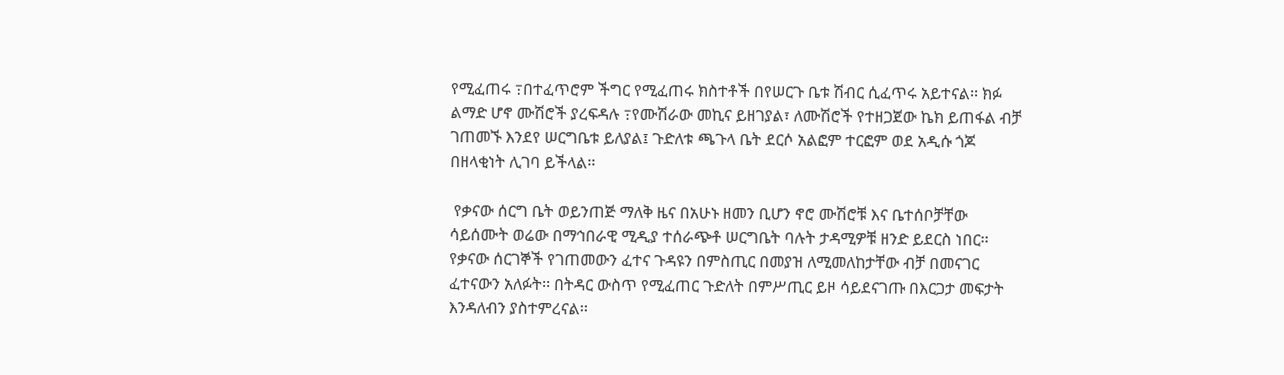የሚፈጠሩ ߹በተፈጥሮም ችግር የሚፈጠሩ ክስተቶች በየሠርጉ ቤቱ ሽብር ሲፈጥሩ አይተናል፡፡ ክፉ ልማድ ሆኖ ሙሽሮች ያረፍዳሉ ߹የሙሽራው መኪና ይዘገያል፣ ለሙሽሮች የተዘጋጀው ኬክ ይጠፋል ብቻ ገጠመኙ እንደየ ሠርግቤቱ ይለያል፤ ጉድለቱ ጫጉላ ቤት ደርሶ አልፎም ተርፎም ወደ አዲሱ ጎጆ በዘላቂነት ሊገባ ይችላል፡፡

 የቃናው ሰርግ ቤት ወይንጠጅ ማለቅ ዜና በአሁኑ ዘመን ቢሆን ኖሮ ሙሽሮቹ እና ቤተሰቦቻቸው ሳይሰሙት ወሬው በማኅበራዊ ሚዲያ ተሰራጭቶ ሠርግቤት ባሉት ታዳሚዎቹ ዘንድ ይደርስ ነበር፡፡ የቃናው ሰርገኞች የገጠመውን ፈተና ጉዳዩን በምስጢር በመያዝ ለሚመለከታቸው ብቻ በመናገር ፈተናውን አለፉት፡፡ በትዳር ውስጥ የሚፈጠር ጉድለት በምሥጢር ይዞ ሳይደናገጡ በእርጋታ መፍታት እንዳለብን ያስተምረናል፡፡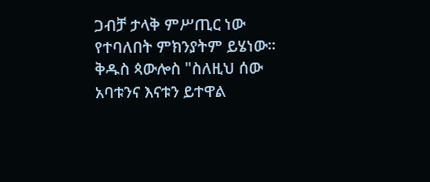ጋብቻ ታላቅ ምሥጢር ነው የተባለበት ምክንያትም ይሄነው፡፡ ቅዱስ ጳውሎስ "ስለዚህ ሰው አባቱንና እናቱን ይተዋል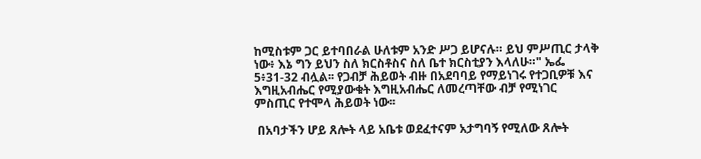ከሚስቱም ጋር ይተባበራል ሁለቱም አንድ ሥጋ ይሆናሉ። ይህ ምሥጢር ታላቅ ነው፥ እኔ ግን ይህን ስለ ክርስቶስና ስለ ቤተ ክርስቲያን እላለሁ።" ኤፌ 5፥31-32 ብሏል፡፡ የጋብቻ ሕይወት ብዙ በአደባባይ የማይነገሩ የተጋቢዎቹ እና እግዚአብሔር የሚያውቁት እግዚአብሔር ለመረጣቸው ብቻ የሚነገር ምስጢር የተሞላ ሕይወት ነው፡፡

 በአባታችን ሆይ ጸሎት ላይ አቤቱ ወደፈተናም አታግባኝ የሚለው ጸሎት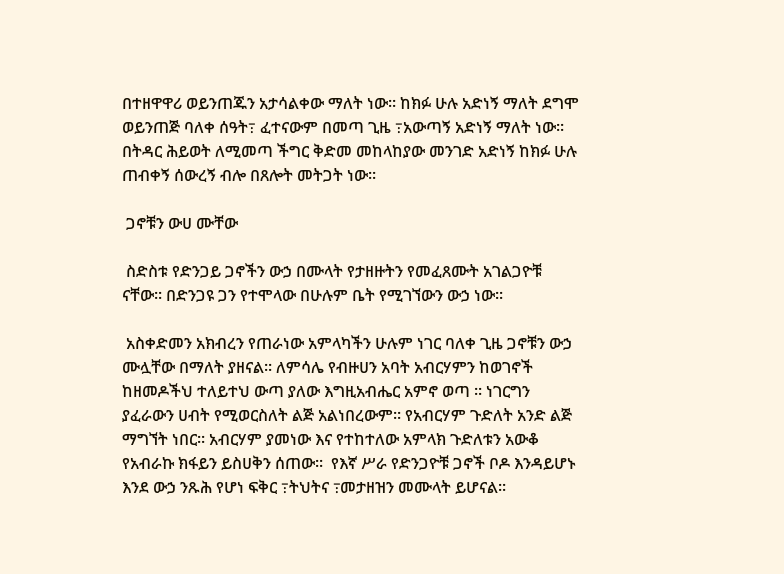በተዘዋዋሪ ወይንጠጁን አታሳልቀው ማለት ነው፡፡ ከክፉ ሁሉ አድነኝ ማለት ደግሞ ወይንጠጅ ባለቀ ሰዓት߹ ፈተናውም በመጣ ጊዜ ߹አውጣኝ አድነኝ ማለት ነው፡፡ በትዳር ሕይወት ለሚመጣ ችግር ቅድመ መከላከያው መንገድ አድነኝ ከክፉ ሁሉ ጠብቀኝ ሰውረኝ ብሎ በጸሎት መትጋት ነው፡፡

 ጋኖቹን ውሀ ሙቸው

 ስድስቱ የድንጋይ ጋኖችን ውኃ በሙላት የታዘዙትን የመፈጸሙት አገልጋዮቹ ናቸው፡፡ በድንጋዩ ጋን የተሞላው በሁሉም ቤት የሚገኘውን ውኃ ነው፡፡

 አስቀድመን አክብረን የጠራነው አምላካችን ሁሉም ነገር ባለቀ ጊዜ ጋኖቹን ውኃ ሙሏቸው በማለት ያዘናል፡፡ ለምሳሌ የብዙሀን አባት አብርሃምን ከወገኖች ከዘመዶችህ ተለይተህ ውጣ ያለው እግዚአብሔር አምኖ ወጣ ፡፡ ነገርግን ያፈራውን ሀብት የሚወርስለት ልጅ አልነበረውም፡፡ የአብርሃም ጉድለት አንድ ልጅ ማግኘት ነበር፡፡ አብርሃም ያመነው እና የተከተለው አምላክ ጉድለቱን አውቆ የአብራኩ ክፋይን ይስሀቅን ሰጠው፡፡  የእኛ ሥራ የድንጋዮቹ ጋኖች ቦዶ እንዳይሆኑ እንደ ውኃ ንጹሕ የሆነ ፍቅር ߹ትህትና ߹መታዘዝን መሙላት ይሆናል፡፡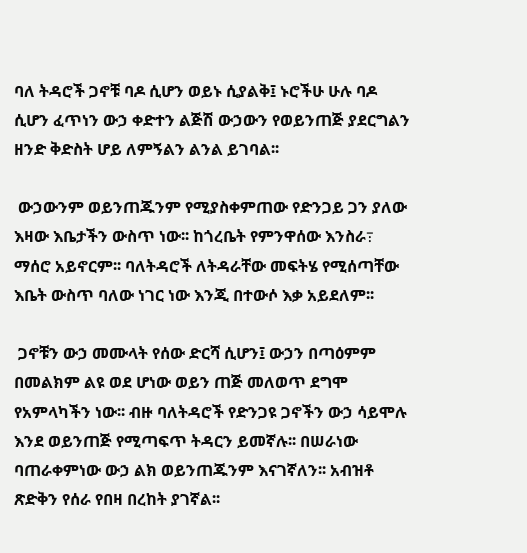ባለ ትዳሮች ጋኖቹ ባዶ ሲሆን ወይኑ ሲያልቅ፤ ኑሮችሁ ሁሉ ባዶ ሲሆን ፈጥነን ውኃ ቀድተን ልጅሽ ውኃውን የወይንጠጅ ያደርግልን ዘንድ ቅድስት ሆይ ለምኝልን ልንል ይገባል፡፡

 ውኃውንም ወይንጠጁንም የሚያስቀምጠው የድንጋይ ጋን ያለው እዛው እቤታችን ውስጥ ነው፡፡ ከጎረቤት የምንዋሰው እንስራ߹ ማሰሮ አይኖርም፡፡ ባለትዳሮች ለትዳራቸው መፍትሄ የሚሰጣቸው እቤት ውስጥ ባለው ነገር ነው እንጂ በተውሶ እቃ አይደለም፡፡

 ጋኖቹን ውኃ መሙላት የሰው ድርሻ ሲሆን፤ ውኃን በጣዕምም በመልክም ልዩ ወደ ሆነው ወይን ጠጅ መለወጥ ደግሞ የአምላካችን ነው፡፡ ብዙ ባለትዳሮች የድንጋዩ ጋኖችን ውኃ ሳይሞሉ እንደ ወይንጠጅ የሚጣፍጥ ትዳርን ይመኛሉ፡፡ በሠራነው ባጠራቀምነው ውኃ ልክ ወይንጠጁንም እናገኛለን፡፡ አብዝቶ ጽድቅን የሰራ የበዛ በረከት ያገኛል፡፡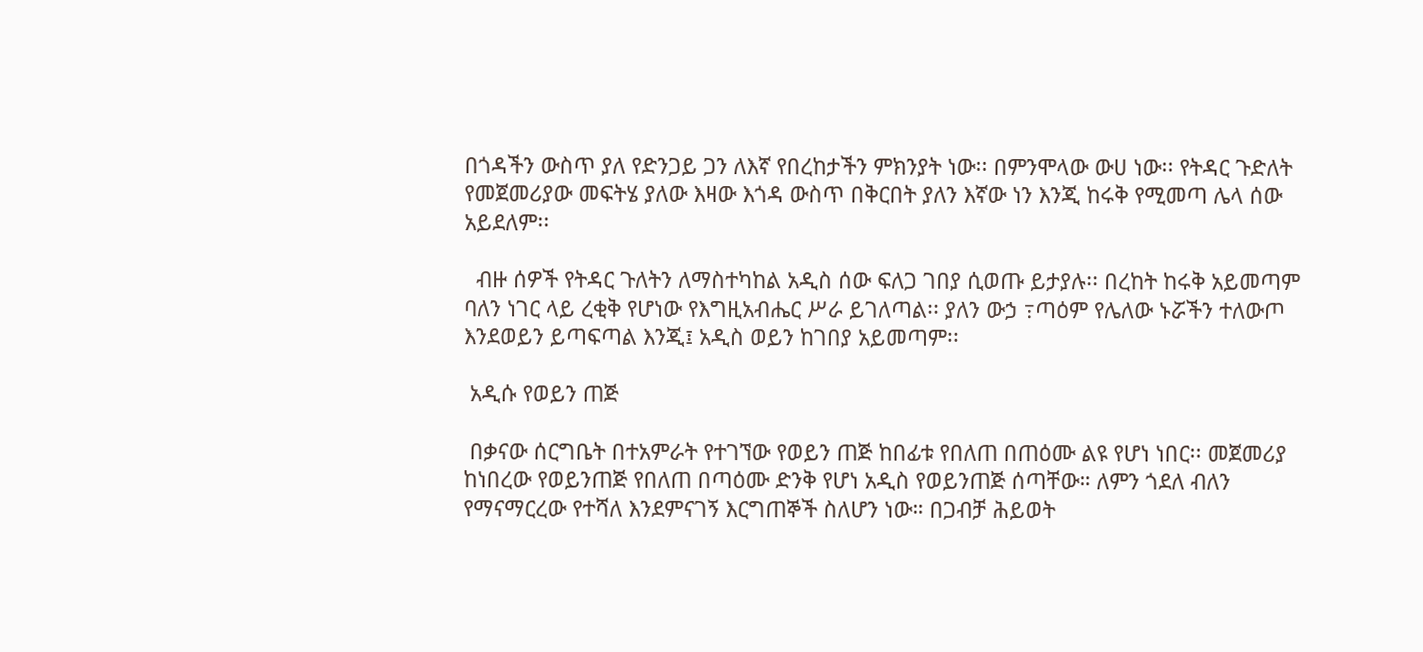በጎዳችን ውስጥ ያለ የድንጋይ ጋን ለእኛ የበረከታችን ምክንያት ነው፡፡ በምንሞላው ውሀ ነው፡፡ የትዳር ጉድለት የመጀመሪያው መፍትሄ ያለው እዛው እጎዳ ውስጥ በቅርበት ያለን እኛው ነን እንጂ ከሩቅ የሚመጣ ሌላ ሰው አይደለም፡፡

  ብዙ ሰዎች የትዳር ጉለትን ለማስተካከል አዲስ ሰው ፍለጋ ገበያ ሲወጡ ይታያሉ፡፡ በረከት ከሩቅ አይመጣም ባለን ነገር ላይ ረቂቅ የሆነው የእግዚአብሔር ሥራ ይገለጣል፡፡ ያለን ውኃ ߹ጣዕም የሌለው ኑሯችን ተለውጦ እንደወይን ይጣፍጣል እንጂ፤ አዲስ ወይን ከገበያ አይመጣም፡፡

 አዲሱ የወይን ጠጅ

 በቃናው ሰርግቤት በተአምራት የተገኘው የወይን ጠጅ ከበፊቱ የበለጠ በጠዕሙ ልዩ የሆነ ነበር፡፡ መጀመሪያ ከነበረው የወይንጠጅ የበለጠ በጣዕሙ ድንቅ የሆነ አዲስ የወይንጠጅ ሰጣቸው። ለምን ጎደለ ብለን የማናማርረው የተሻለ እንደምናገኝ እርግጠኞች ስለሆን ነው። በጋብቻ ሕይወት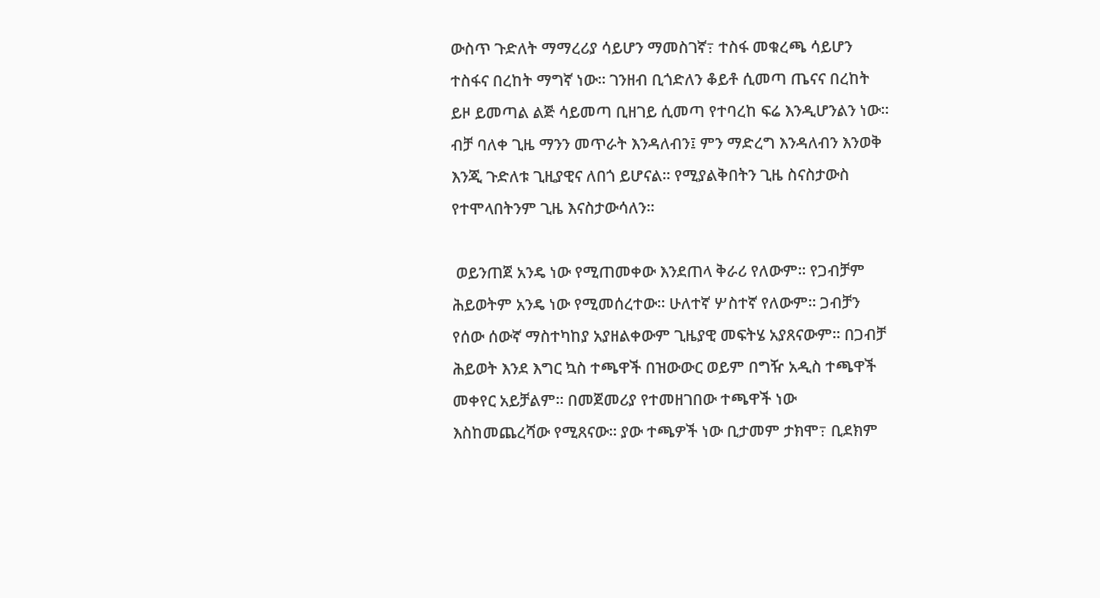ውስጥ ጉድለት ማማረሪያ ሳይሆን ማመስገኛ߹ ተስፋ መቁረጫ ሳይሆን ተስፋና በረከት ማግኛ ነው። ገንዘብ ቢጎድለን ቆይቶ ሲመጣ ጤናና በረከት ይዞ ይመጣል ልጅ ሳይመጣ ቢዘገይ ሲመጣ የተባረከ ፍሬ እንዲሆንልን ነው። ብቻ ባለቀ ጊዜ ማንን መጥራት እንዳለብን፤ ምን ማድረግ እንዳለብን እንወቅ እንጂ ጉድለቱ ጊዚያዊና ለበጎ ይሆናል፡፡ የሚያልቅበትን ጊዜ ስናስታውስ የተሞላበትንም ጊዜ እናስታውሳለን።

 ወይንጠጀ አንዴ ነው የሚጠመቀው እንደጠላ ቅራሪ የለውም፡፡ የጋብቻም ሕይወትም አንዴ ነው የሚመሰረተው፡፡ ሁለተኛ ሦስተኛ የለውም፡፡ ጋብቻን የሰው ሰውኛ ማስተካከያ አያዘልቀውም ጊዜያዊ መፍትሄ አያጸናውም፡፡ በጋብቻ ሕይወት እንደ እግር ኳስ ተጫዋች በዝውውር ወይም በግዥ አዲስ ተጫዋች መቀየር አይቻልም፡፡ በመጀመሪያ የተመዘገበው ተጫዋች ነው እስከመጨረሻው የሚጸናው፡፡ ያው ተጫዎች ነው ቢታመም ታክሞ߹ ቢደክም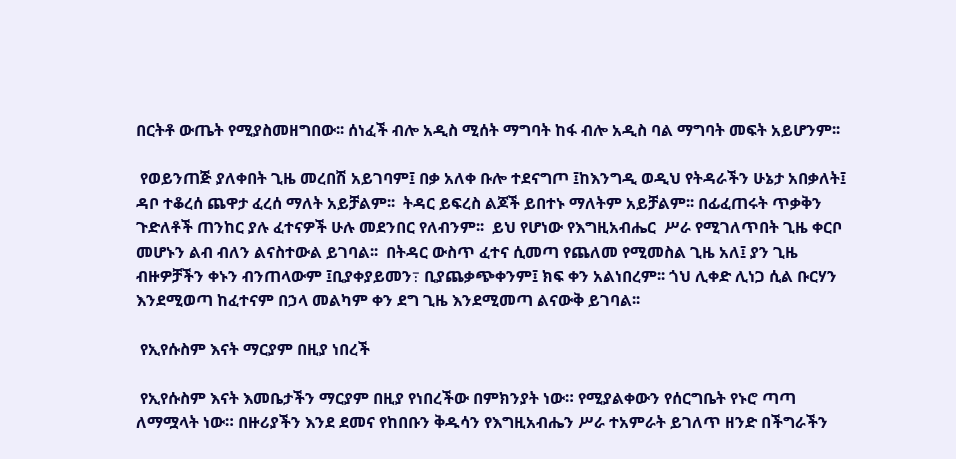በርትቶ ውጤት የሚያስመዘግበው፡፡ ሰነፈች ብሎ አዲስ ሚሰት ማግባት ከፋ ብሎ አዲስ ባል ማግባት መፍት አይሆንም፡፡

 የወይንጠጅ ያለቀበት ጊዜ መረበሽ አይገባም፤ በቃ አለቀ ቡሎ ተደናግጦ ፤ከእንግዲ ወዲህ የትዳራችን ሁኔታ አበቃለት፤ ዳቦ ተቆረሰ ጨዋታ ፈረሰ ማለት አይቻልም፡፡  ትዳር ይፍረስ ልጆች ይበተኑ ማለትም አይቻልም፡፡ በፊፈጠሩት ጥቃቅን ጉድለቶች ጠንከር ያሉ ፈተናዎች ሁሉ መደንበር የለብንም፡፡  ይህ የሆነው የእግዚአብሔር  ሥራ የሚገለጥበት ጊዜ ቀርቦ መሆኑን ልብ ብለን ልናስተውል ይገባል፡፡  በትዳር ውስጥ ፈተና ሲመጣ የጨለመ የሚመስል ጊዜ አለ፤ ያን ጊዜ ብዙዎቻችን ቀኑን ብንጠላውም ፤ቢያቀያይመን߹ ቢያጨቃጭቀንም፤ ክፍ ቀን አልነበረም፡፡ ጎህ ሊቀድ ሊነጋ ሲል ቡርሃን እንደሚወጣ ከፈተናም በኃላ መልካም ቀን ደግ ጊዜ እንደሚመጣ ልናውቅ ይገባል፡፡

 የኢየሱስም እናት ማርያም በዚያ ነበረች

 የኢየሱስም እናት እመቤታችን ማርያም በዚያ የነበረችው በምክንያት ነው። የሚያልቀውን የሰርግቤት የኑሮ ጣጣ ለማሟላት ነው። በዙሪያችን እንደ ደመና የከበቡን ቅዱሳን የእግዚአብሔን ሥራ ተአምራት ይገለጥ ዘንድ በችግራችን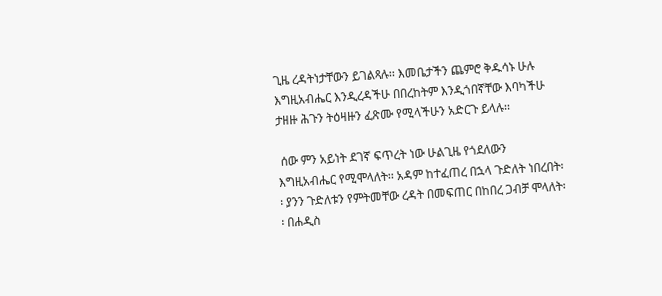ጊዜ ረዳትነታቸውን ይገልጻሉ፡፡ እመቤታችን ጨምሮ ቅዱሳኑ ሁሉ እግዚአብሔር እንዲረዳችሁ በበረከትም እንዲጎበኛቸው እባካችሁ ታዘዙ ሕጉን ትዕዛዙን ፈጽሙ የሚላችሁን አድርጉ ይላሉ፡፡

 ሰው ምን አይነት ደገኛ ፍጥረት ነው ሁልጊዜ የጎደለውን እግዚአብሔር የሚሞላለት፡፡ አዳም ከተፈጠረ በኋላ ጉድለት ነበረበት፡፡ ያንን ጉድለቱን የምትመቸው ረዳት በመፍጠር በከበረ ጋብቻ ሞላለት፡፡ በሐዲስ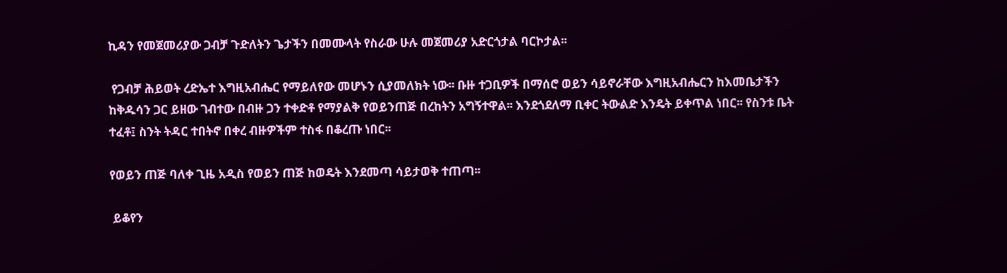ኪዳን የመጀመሪያው ጋብቻ ጉድለትን ጌታችን በመሙላት የስራው ሁሉ መጀመሪያ አድርጎታል ባርኮታል፡፡

 የጋብቻ ሕይወት ረድኤተ እግዚአብሔር የማይለየው መሆኑን ሲያመለክት ነው፡፡ ቡዙ ተጋቢዎች በማሰሮ ወይን ሳይኖራቸው እግዚአብሔርን ከእመቤታችን ከቅዱሳን ጋር ይዘው ገብተው በብዙ ጋን ተቀድቶ የማያልቅ የወይንጠጅ በረከትን አግኝተዋል፡፡ እንደጎደለማ ቢቀር ትውልድ እንዴት ይቀጥል ነበር፡፡ የስንቱ ቤት ተፈቶ፤ ስንት ትዳር ተበትኖ በቀረ ብዙዎችም ተስፋ በቆረጡ ነበር፡፡

የወይን ጠጅ ባለቀ ጊዜ አዲስ የወይን ጠጅ ከወዴት እንደመጣ ሳይታወቅ ተጠጣ፡፡

 ይቆየን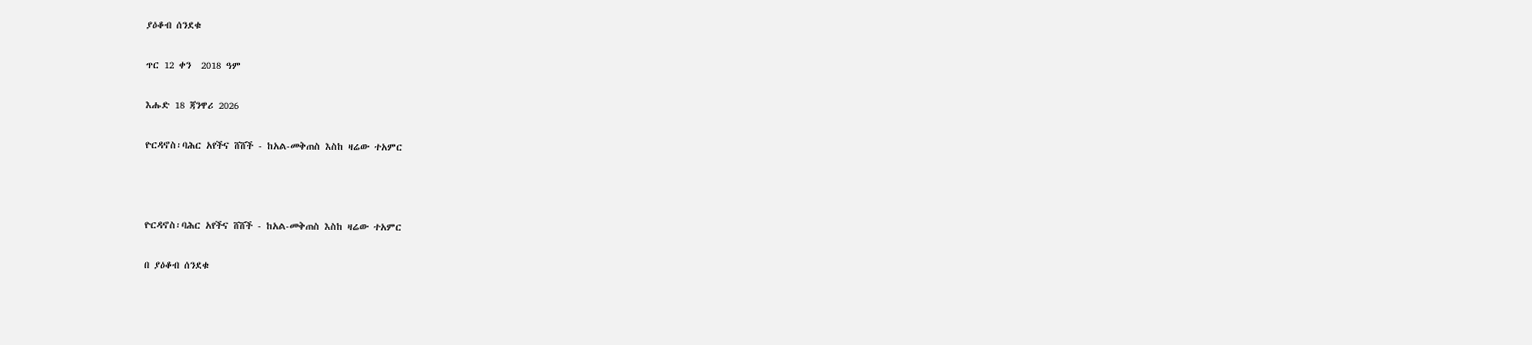ያዕቆብ ሰንደቁ

ጥር 12 ቀን  2018 ዓም

እሑድ 18 ጃንዋሪ 2026

ዮርዳኖስ፡ባሕር አየችና ሸሸች - ከአል-መቅጠስ እስከ ዛሬው ተአምር



ዮርዳኖስ፡ባሕር አየችና ሸሸች - ከአል-መቅጠስ እስከ ዛሬው ተአምር

በ ያዕቆብ ሰንደቁ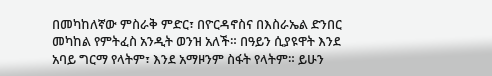በመካከለኛው ምስራቅ ምድር፣ በዮርዳኖስና በእስራኤል ድንበር መካከል የምትፈስ አንዲት ወንዝ አለች። በዓይን ሲያዩዋት እንደ አባይ ግርማ የላትም፣ እንደ አማዞንም ስፋት የላትም። ይሁን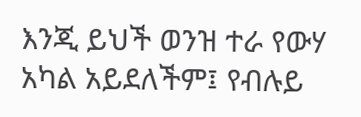እንጂ ይህች ወንዝ ተራ የውሃ አካል አይደለችም፤ የብሉይ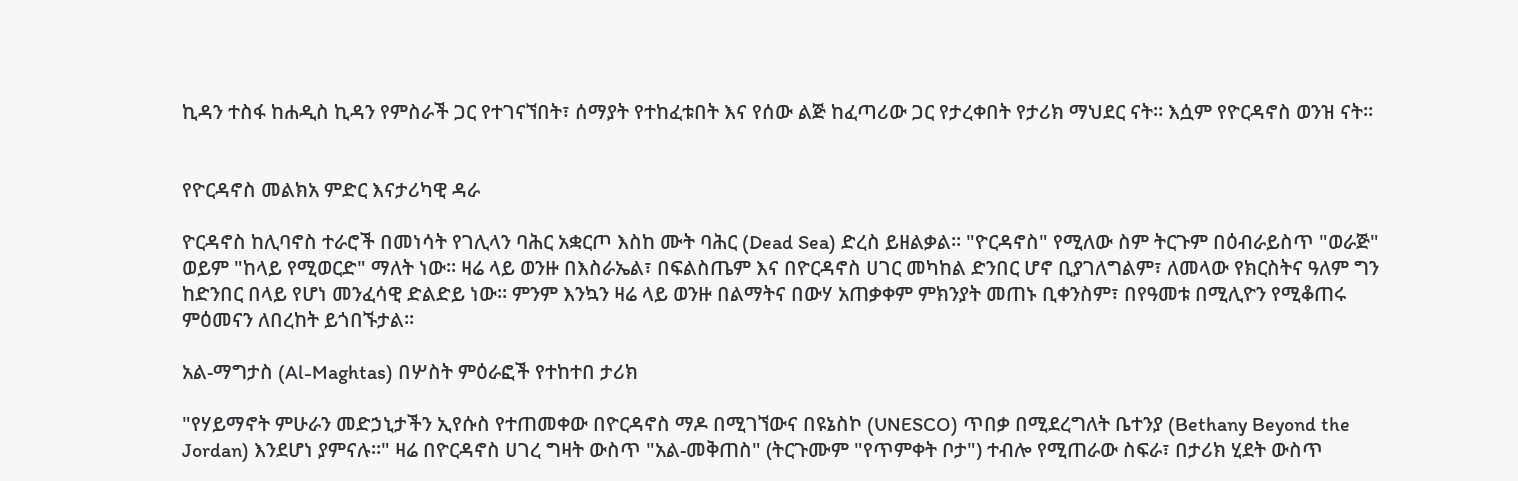ኪዳን ተስፋ ከሐዲስ ኪዳን የምስራች ጋር የተገናኘበት፣ ሰማያት የተከፈቱበት እና የሰው ልጅ ከፈጣሪው ጋር የታረቀበት የታሪክ ማህደር ናት። እሷም የዮርዳኖስ ወንዝ ናት።


የዮርዳኖስ መልክአ ምድር እናታሪካዊ ዳራ

ዮርዳኖስ ከሊባኖስ ተራሮች በመነሳት የገሊላን ባሕር አቋርጦ እስከ ሙት ባሕር (Dead Sea) ድረስ ይዘልቃል። "ዮርዳኖስ" የሚለው ስም ትርጉም በዕብራይስጥ "ወራጅ" ወይም "ከላይ የሚወርድ" ማለት ነው። ዛሬ ላይ ወንዙ በእስራኤል፣ በፍልስጤም እና በዮርዳኖስ ሀገር መካከል ድንበር ሆኖ ቢያገለግልም፣ ለመላው የክርስትና ዓለም ግን ከድንበር በላይ የሆነ መንፈሳዊ ድልድይ ነው። ምንም እንኳን ዛሬ ላይ ወንዙ በልማትና በውሃ አጠቃቀም ምክንያት መጠኑ ቢቀንስም፣ በየዓመቱ በሚሊዮን የሚቆጠሩ ምዕመናን ለበረከት ይጎበኙታል።

አል-ማግታስ (Al-Maghtas) በሦስት ምዕራፎች የተከተበ ታሪክ

"የሃይማኖት ምሁራን መድኃኒታችን ኢየሱስ የተጠመቀው በዮርዳኖስ ማዶ በሚገኘውና በዩኔስኮ (UNESCO) ጥበቃ በሚደረግለት ቤተንያ (Bethany Beyond the Jordan) እንደሆነ ያምናሉ።" ዛሬ በዮርዳኖስ ሀገረ ግዛት ውስጥ "አል-መቅጠስ" (ትርጉሙም "የጥምቀት ቦታ") ተብሎ የሚጠራው ስፍራ፣ በታሪክ ሂደት ውስጥ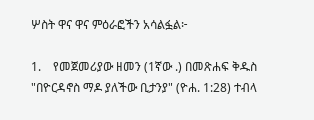ሦስት ዋና ዋና ምዕራፎችን አሳልፏል፦

1.    የመጀመሪያው ዘመን (1ኛው .) በመጽሐፍ ቅዱስ "በዮርዳኖስ ማዶ ያለችው ቢታንያ" (ዮሐ. 1:28) ተብላ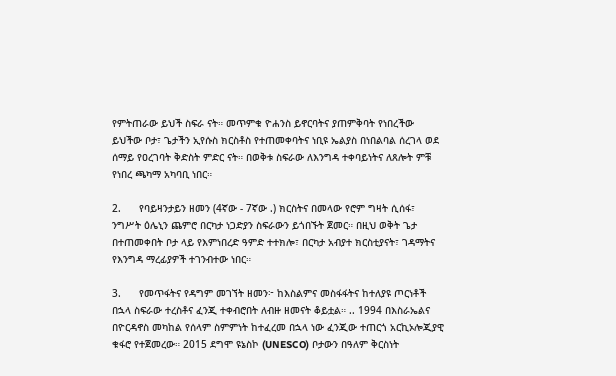የምትጠራው ይህች ስፍራ ናት። መጥምቁ ዮሐንስ ይኖርባትና ያጠምቅባት የነበረችው ይህችው ቦታ፣ ጌታችን ኢየሱስ ክርስቶስ የተጠመቀባትና ነቢዩ ኤልያስ በነበልባል ሰረገላ ወደ ሰማይ የዐረገባት ቅድስት ምድር ናት። በወቅቱ ስፍራው ለእንግዳ ተቀባይነትና ለጸሎት ምቹ የነበረ ጫካማ አካባቢ ነበር።

2.      የባይዛንታይን ዘመን (4ኛው - 7ኛው .) ክርስትና በመላው የሮም ግዛት ሲሰፋ፣ ንግሥት ዕሌኒን ጨምሮ በርካታ ነጋድያን ስፍራውን ይጎበኙት ጀመር። በዚህ ወቅት ጌታ በተጠመቀበት ቦታ ላይ የእምነበረድ ዓምድ ተተክሎ፣ በርካታ አብያተ ክርስቲያናት፣ ገዳማትና የእንግዳ ማረፊያዎች ተገንብተው ነበር።

3.      የመጥፋትና የዳግም መገኘት ዘመን፦ ከእስልምና መስፋፋትና ከተለያዩ ጦርነቶች በኋላ ስፍራው ተረስቶና ፈንጂ ተቀብሮበት ለብዙ ዘመናት ቆይቷል። .. 1994 በእስራኤልና በዮርዳኖስ መካከል የሰላም ስምምነት ከተፈረመ በኋላ ነው ፈንጂው ተጠርጎ አርኪኦሎጂያዊ ቁፋሮ የተጀመረው። 2015 ደግሞ ዩኔስኮ (UNESCO) ቦታውን በዓለም ቅርስነት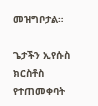መዝግቦታል።

ጌታችን ኢየሱስ ክርስቶስ የተጠመቀባት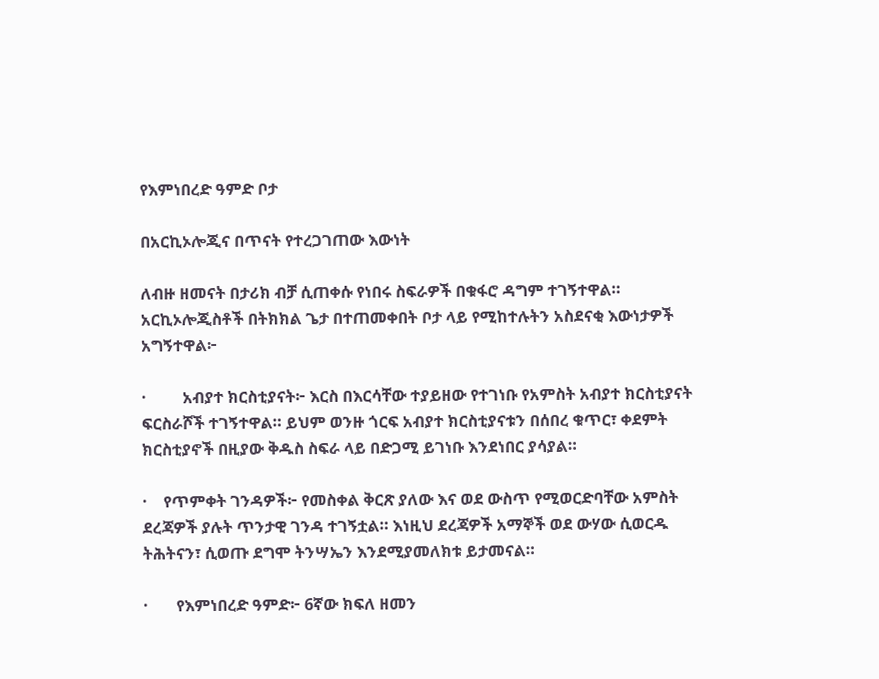የእምነበረድ ዓምድ ቦታ

በአርኪኦሎጂና በጥናት የተረጋገጠው እውነት

ለብዙ ዘመናት በታሪክ ብቻ ሲጠቀሱ የነበሩ ስፍራዎች በቁፋሮ ዳግም ተገኝተዋል። አርኪኦሎጂስቶች በትክክል ጌታ በተጠመቀበት ቦታ ላይ የሚከተሉትን አስደናቂ እውነታዎች አግኝተዋል፦

·         አብያተ ክርስቲያናት፦ እርስ በእርሳቸው ተያይዘው የተገነቡ የአምስት አብያተ ክርስቲያናት ፍርስራሾች ተገኝተዋል። ይህም ወንዙ ጎርፍ አብያተ ክርስቲያናቱን በሰበረ ቁጥር፣ ቀደምት ክርስቲያኖች በዚያው ቅዱስ ስፍራ ላይ በድጋሚ ይገነቡ እንደነበር ያሳያል።

·    የጥምቀት ገንዳዎች፦ የመስቀል ቅርጽ ያለው እና ወደ ውስጥ የሚወርድባቸው አምስት ደረጃዎች ያሉት ጥንታዊ ገንዳ ተገኝቷል። እነዚህ ደረጃዎች አማኞች ወደ ውሃው ሲወርዱ ትሕትናን፣ ሲወጡ ደግሞ ትንሣኤን እንደሚያመለክቱ ይታመናል።

·       የእምነበረድ ዓምድ፦ 6ኛው ክፍለ ዘመን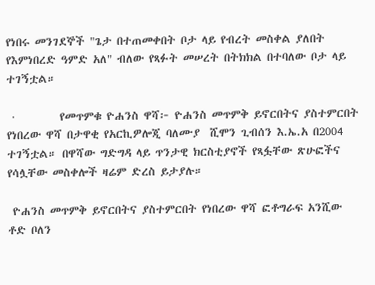የነበሩ መንገደኞች "ጌታ በተጠመቀበት ቦታ ላይ የብረት መስቀል ያለበት የእምነበረድ ዓምድ አለ" ብለው የጻፉት መሠረት በትክክል በተባለው ቦታ ላይ ተገኝቷል።

 ·         የመጥምቁ ዮሐንስ ዋሻ፦ ዮሐንስ መጥምቅ ይኖርበትና ያስተምርበት የነበረው ዋሻ በታዋቂ የአርኪዎሎጂ ባለሙያ  ሺሞን ጊብሰን እ.ኤ.አ በ2004 ተገኝቷል። በዋሻው ግድግዳ ላይ ጥንታዊ ክርስቲያኖች የጻፏቸው ጽሁፎችና የሳሏቸው መስቀሎች ዛሬም ድረስ ይታያሉ።

 ዮሐንስ መጥምቅ ይኖርበትና ያስተምርበት የነበረው ዋሻ ፎቶግራፍ አንሺው ቶድ ቦለን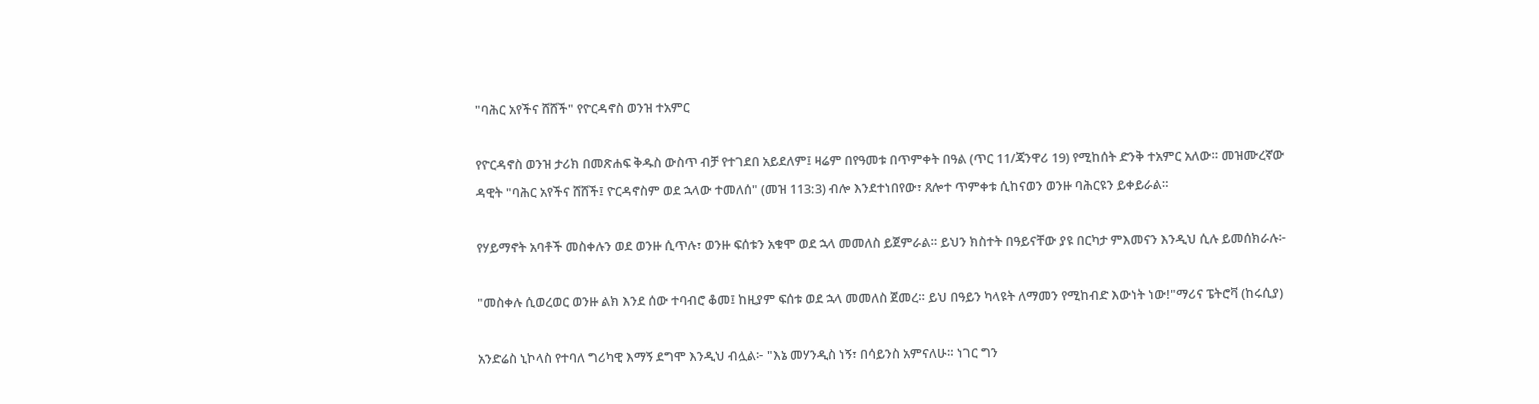"ባሕር አየችና ሸሸች" የዮርዳኖስ ወንዝ ተአምር

የዮርዳኖስ ወንዝ ታሪክ በመጽሐፍ ቅዱስ ውስጥ ብቻ የተገደበ አይደለም፤ ዛሬም በየዓመቱ በጥምቀት በዓል (ጥር 11/ጃንዋሪ 19) የሚከሰት ድንቅ ተአምር አለው። መዝሙረኛው ዳዊት "ባሕር አየችና ሸሸች፤ ዮርዳኖስም ወደ ኋላው ተመለሰ" (መዝ 113:3) ብሎ እንደተነበየው፣ ጸሎተ ጥምቀቱ ሲከናወን ወንዙ ባሕርዩን ይቀይራል።

የሃይማኖት አባቶች መስቀሉን ወደ ወንዙ ሲጥሉ፣ ወንዙ ፍሰቱን አቁሞ ወደ ኋላ መመለስ ይጀምራል። ይህን ክስተት በዓይናቸው ያዩ በርካታ ምእመናን እንዲህ ሲሉ ይመሰክራሉ፦

"መስቀሉ ሲወረወር ወንዙ ልክ እንደ ሰው ተባብሮ ቆመ፤ ከዚያም ፍሰቱ ወደ ኋላ መመለስ ጀመረ። ይህ በዓይን ካላዩት ለማመን የሚከብድ እውነት ነው!"ማሪና ፔትሮቫ (ከሩሲያ)

አንድሬስ ኒኮላስ የተባለ ግሪካዊ እማኝ ደግሞ እንዲህ ብሏል፦ "እኔ መሃንዲስ ነኝ፣ በሳይንስ አምናለሁ። ነገር ግን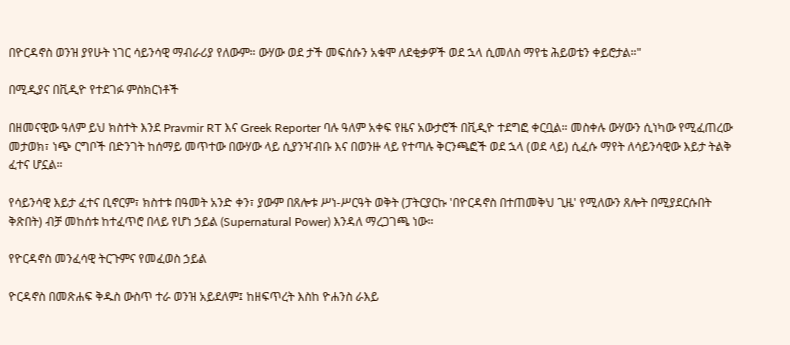በዮርዳኖስ ወንዝ ያየሁት ነገር ሳይንሳዊ ማብራሪያ የለውም። ውሃው ወደ ታች መፍሰሱን አቁሞ ለደቂቃዎች ወደ ኋላ ሲመለስ ማየቴ ሕይወቴን ቀይሮታል።"

በሚዲያና በቪዲዮ የተደገፉ ምስክርነቶች

በዘመናዊው ዓለም ይህ ክስተት እንደ Pravmir RT እና Greek Reporter ባሉ ዓለም አቀፍ የዜና አውታሮች በቪዲዮ ተደግፎ ቀርቧል። መስቀሉ ውሃውን ሲነካው የሚፈጠረው መታወክ፣ ነጭ ርግቦች በድንገት ከሰማይ መጥተው በውሃው ላይ ሲያንዣብቡ እና በወንዙ ላይ የተጣሉ ቅርንጫፎች ወደ ኋላ (ወደ ላይ) ሲፈሱ ማየት ለሳይንሳዊው እይታ ትልቅ ፈተና ሆኗል።

የሳይንሳዊ እይታ ፈተና ቢኖርም፣ ክስተቱ በዓመት አንድ ቀን፣ ያውም በጸሎቱ ሥነ-ሥርዓት ወቅት (ፓትርያርኩ 'በዮርዳኖስ በተጠመቅህ ጊዜ' የሚለውን ጸሎት በሚያደርሱበት ቅጽበት) ብቻ መከሰቱ ከተፈጥሮ በላይ የሆነ ኃይል (Supernatural Power) እንዳለ ማረጋገጫ ነው።

የዮርዳኖስ መንፈሳዊ ትርጉምና የመፈወስ ኃይል

ዮርዳኖስ በመጽሐፍ ቅዱስ ውስጥ ተራ ወንዝ አይደለም፤ ከዘፍጥረት እስከ ዮሐንስ ራእይ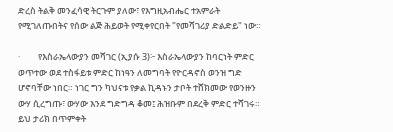ድረስ ትልቅ መንፈሳዊ ትርጉም ያለው፣ የእግዚአብሔር ተአምራት የሚገለጡበትና የሰው ልጅ ሕይወት የሚቀየርበት "የመሻገሪያ ድልድይ" ነው።

·         የእስራኤላውያን መሻገር (ኢያሱ 3)፦ እስራኤላውያን ከባርነት ምድር ወጥተው ወደ ተስፋይቱ ምድር ከነዓን ለመግባት የዮርዳኖስ ወንዝ ግድ ሆኖባቸው ነበር። ነገር ግን ካህናቱ የቃል ኪዳኑን ታቦት ተሸክመው የወንዙን ውሃ ሲረግጡ፣ ውሃው እንደ ግድግዳ ቆመ፤ ሕዝቡም በደረቅ ምድር ተሻገሩ። ይህ ታሪክ በጥምቀት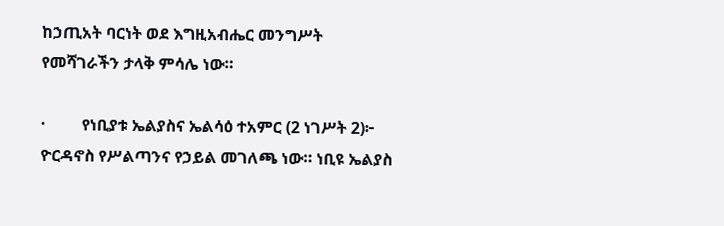ከኃጢአት ባርነት ወደ እግዚአብሔር መንግሥት የመሻገራችን ታላቅ ምሳሌ ነው።

·         የነቢያቱ ኤልያስና ኤልሳዕ ተአምር (2 ነገሥት 2)፦ ዮርዳኖስ የሥልጣንና የኃይል መገለጫ ነው። ነቢዩ ኤልያስ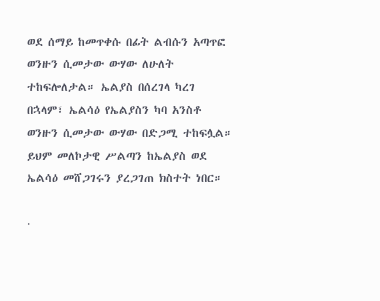ወደ ሰማይ ከመጥቀሱ በፊት ልብሱን አጣጥፎ ወንዙን ሲመታው ውሃው ለሁለት ተከፍሎለታል። ኤልያስ በሰረገላ ካረገ በኋላም፣ ኤልሳዕ የኤልያስን ካባ አንስቶ ወንዙን ሲመታው ውሃው በድጋሚ ተከፍሏል። ይህም መለኮታዊ ሥልጣን ከኤልያስ ወደ ኤልሳዕ መሸጋገሩን ያረጋገጠ ክስተት ነበር።

·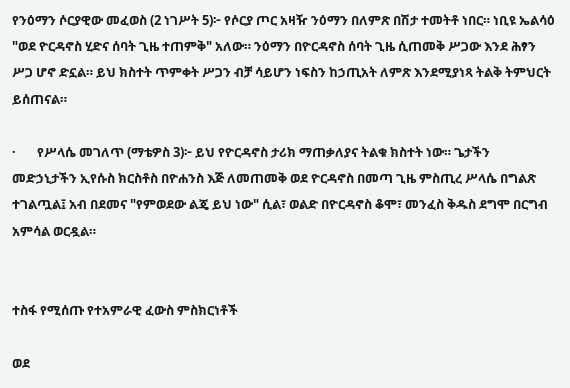የንዕማን ሶርያዊው መፈወስ (2 ነገሥት 5)፦ የሶርያ ጦር አዛዥ ንዕማን በለምጽ በሽታ ተመትቶ ነበር። ነቢዩ ኤልሳዕ "ወደ ዮርዳኖስ ሂድና ሰባት ጊዜ ተጠምቅ" አለው። ንዕማን በዮርዳኖስ ሰባት ጊዜ ሲጠመቅ ሥጋው እንደ ሕፃን ሥጋ ሆኖ ድኗል። ይህ ክስተት ጥምቀት ሥጋን ብቻ ሳይሆን ነፍስን ከኃጢአት ለምጽ እንደሚያነጻ ትልቅ ትምህርት ይሰጠናል።

·       የሥላሴ መገለጥ (ማቴዎስ 3)፦ ይህ የዮርዳኖስ ታሪክ ማጠቃለያና ትልቁ ክስተት ነው። ጌታችን መድኃኒታችን ኢየሱስ ክርስቶስ በዮሐንስ እጅ ለመጠመቅ ወደ ዮርዳኖስ በመጣ ጊዜ ምስጢረ ሥላሴ በግልጽ ተገልጧል፤ አብ በደመና "የምወደው ልጄ ይህ ነው" ሲል፣ ወልድ በዮርዳኖስ ቆሞ፣ መንፈስ ቅዱስ ደግሞ በርግብ አምሳል ወርዷል።


ተስፋ የሚሰጡ የተአምራዊ ፈውስ ምስክርነቶች

ወደ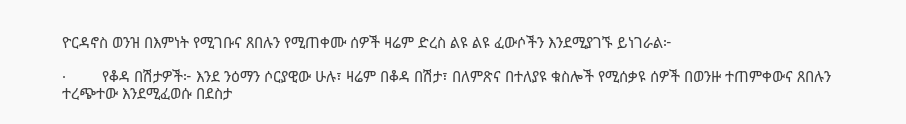ዮርዳኖስ ወንዝ በእምነት የሚገቡና ጸበሉን የሚጠቀሙ ሰዎች ዛሬም ድረስ ልዩ ልዩ ፈውሶችን እንደሚያገኙ ይነገራል፦

·         የቆዳ በሽታዎች፦ እንደ ንዕማን ሶርያዊው ሁሉ፣ ዛሬም በቆዳ በሽታ፣ በለምጽና በተለያዩ ቁስሎች የሚሰቃዩ ሰዎች በወንዙ ተጠምቀውና ጸበሉን ተረጭተው እንደሚፈወሱ በደስታ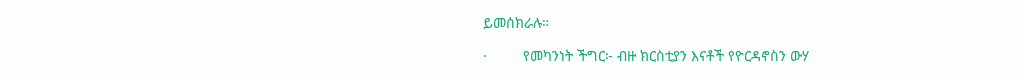ይመሰክራሉ።

·         የመካንነት ችግር፦ ብዙ ክርስቲያን እናቶች የዮርዳኖስን ውሃ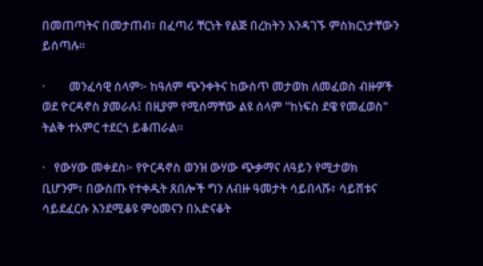በመጠጣትና በመታጠብ፣ በፈጣሪ ቸርነት የልጅ በረከትን እንዳገኙ ምስክርነታቸውን ይሰጣሉ።

·        መንፈሳዊ ሰላም፦ ከዓለም ጭንቀትና ከውስጥ መታወክ ለመፈወስ ብዙዎች ወደ ዮርዳኖስ ያመራሉ፤ በዚያም የሚሰማቸው ልዩ ሰላም "ከነፍስ ደዌ የመፈወስ" ትልቅ ተአምር ተደርጎ ይቆጠራል።

·   የውሃው መቀደስ፦ የዮርዳኖስ ወንዝ ውሃው ጭቃማና ለዓይን የሚታወክ ቢሆንም፣ በውስጡ የተቀዱት ጸበሎች ግን ለብዙ ዓመታት ሳይበላሹ፣ ሳይሸቱና ሳይደፈርሱ እንደሚቆዩ ምዕመናን በአድናቆት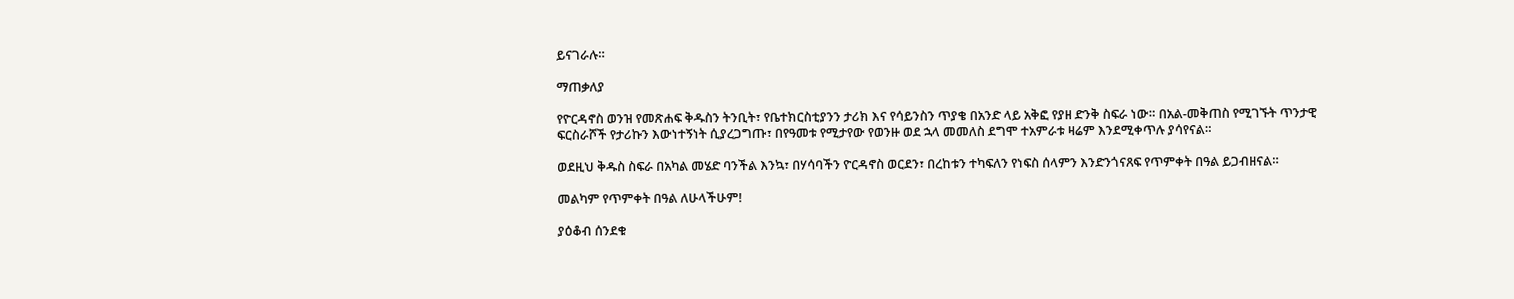ይናገራሉ።

ማጠቃለያ

የዮርዳኖስ ወንዝ የመጽሐፍ ቅዱስን ትንቢት፣ የቤተክርስቲያንን ታሪክ እና የሳይንስን ጥያቄ በአንድ ላይ አቅፎ የያዘ ድንቅ ስፍራ ነው። በአል-መቅጠስ የሚገኙት ጥንታዊ ፍርስራሾች የታሪኩን እውነተኝነት ሲያረጋግጡ፣ በየዓመቱ የሚታየው የወንዙ ወደ ኋላ መመለስ ደግሞ ተአምራቱ ዛሬም እንደሚቀጥሉ ያሳየናል።

ወደዚህ ቅዱስ ስፍራ በአካል መሄድ ባንችል እንኳ፣ በሃሳባችን ዮርዳኖስ ወርደን፣ በረከቱን ተካፍለን የነፍስ ሰላምን እንድንጎናጸፍ የጥምቀት በዓል ይጋብዘናል።

መልካም የጥምቀት በዓል ለሁላችሁም!

ያዕቆብ ሰንደቁ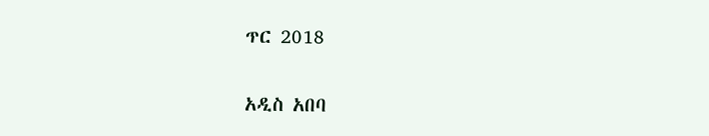ጥር 2018

አዲስ አበባ